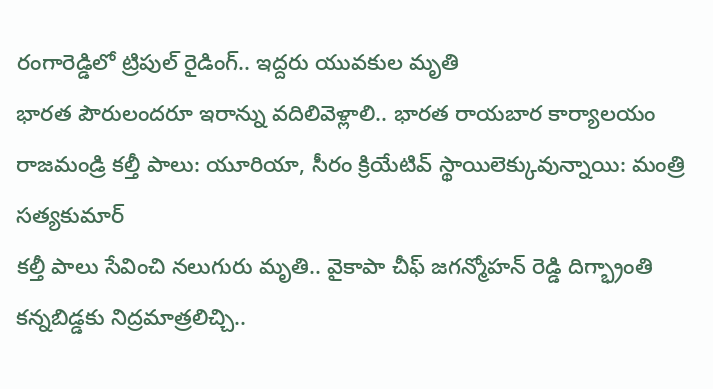రంగారెడ్డిలో ట్రిపుల్ రైడింగ్.. ఇద్దరు యువకుల మృతి
భారత పౌరులందరూ ఇరాన్ను వదిలివెళ్లాలి.. భారత రాయబార కార్యాలయం
రాజమండ్రి కల్తీ పాలు: యూరియా, సీరం క్రియేటివ్ స్థాయిలెక్కువున్నాయి: మంత్రి సత్యకుమార్
కల్తీ పాలు సేవించి నలుగురు మృతి.. వైకాపా చీఫ్ జగన్మోహన్ రెడ్డి దిగ్భ్రాంతి
కన్నబిడ్డకు నిద్రమాత్రలిచ్చి..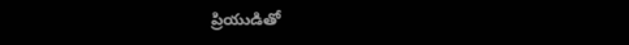ప్రియుడితో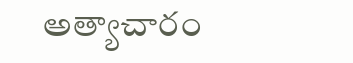అత్యాచారం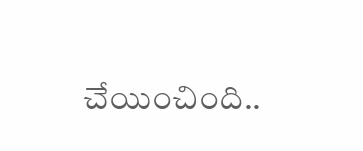చేయించింది..